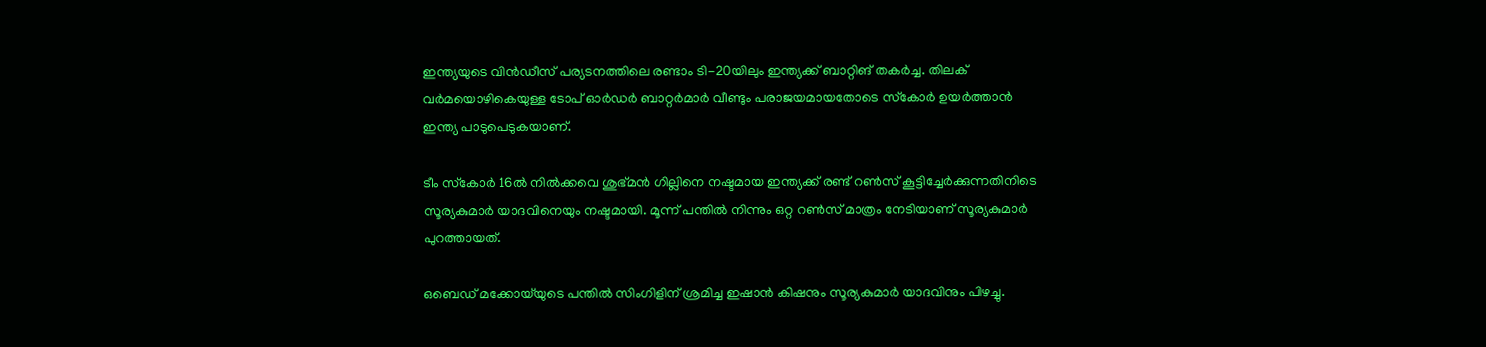ഇന്ത്യയുടെ വിന്‍ഡീസ് പര്യടനത്തിലെ രണ്ടാം ടി-20യിലും ഇന്ത്യക്ക് ബാറ്റിങ് തകര്‍ച്ച. തിലക് വര്‍മയൊഴികെയുള്ള ടോപ് ഓര്‍ഡര്‍ ബാറ്റര്‍മാര്‍ വീണ്ടും പരാജയമായതോടെ സ്‌കോര്‍ ഉയര്‍ത്താന്‍ ഇന്ത്യ പാടുപെടുകയാണ്.

ടീം സ്‌കോര്‍ 16ല്‍ നില്‍ക്കവെ ശുഭ്മന്‍ ഗില്ലിനെ നഷ്ടമായ ഇന്ത്യക്ക് രണ്ട് റണ്‍സ് കൂട്ടിച്ചേര്‍ക്കുന്നതിനിടെ സൂര്യകുമാര്‍ യാദവിനെയും നഷ്ടമായി. മൂന്ന് പന്തില്‍ നിന്നും ഒറ്റ റണ്‍സ് മാത്രം നേടിയാണ് സൂര്യകുമാര്‍ പുറത്തായത്.

ഒബെഡ് മക്കോയ്‌യുടെ പന്തില്‍ സിംഗിളിന് ശ്രമിച്ച ഇഷാന്‍ കിഷനും സൂര്യകുമാര്‍ യാദവിനും പിഴച്ചു.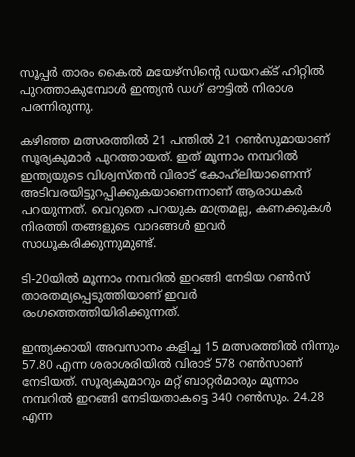സൂപ്പര്‍ താരം കൈല്‍ മയേഴ്‌സിന്റെ ഡയറക്ട് ഹിറ്റില്‍ പുറത്താകുമ്പോള്‍ ഇന്ത്യന്‍ ഡഗ് ഔട്ടില്‍ നിരാശ പരന്നിരുന്നു.

കഴിഞ്ഞ മത്സരത്തില്‍ 21 പന്തില്‍ 21 റണ്‍സുമായാണ് സൂര്യകുമാര്‍ പുറത്തായത്. ഇത് മൂന്നാം നമ്പറില്‍ ഇന്ത്യയുടെ വിശ്വസ്തന്‍ വിരാട് കോഹ്‌ലിയാണെന്ന് അടിവരയിട്ടുറപ്പിക്കുകയാണെന്നാണ് ആരാധകര്‍ പറയുന്നത്. വെറുതെ പറയുക മാത്രമല്ല, കണക്കുകള്‍ നിരത്തി തങ്ങളുടെ വാദങ്ങള്‍ ഇവര്‍ സാധൂകരിക്കുന്നുമുണ്ട്.

ടി-20യില്‍ മൂന്നാം നമ്പറില്‍ ഇറങ്ങി നേടിയ റണ്‍സ് താരതമ്യപ്പെടുത്തിയാണ് ഇവര്‍ രംഗത്തെത്തിയിരിക്കുന്നത്.

ഇന്ത്യക്കായി അവസാനം കളിച്ച 15 മത്സരത്തില്‍ നിന്നും 57.80 എന്ന ശരാശരിയില്‍ വിരാട് 578 റണ്‍സാണ് നേടിയത്. സൂര്യകുമാറും മറ്റ് ബാറ്റര്‍മാരും മൂന്നാം നമ്പറില്‍ ഇറങ്ങി നേടിയതാകട്ടെ 340 റണ്‍സും. 24.28 എന്ന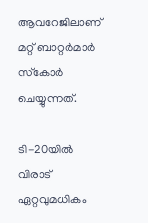ആവറേജിലാണ് മറ്റ് ബാറ്റര്‍മാര്‍ സ്‌കോര്‍ ചെയ്യുന്നത്.

ടി-20യില്‍ വിരാട് ഏറ്റവുമധികം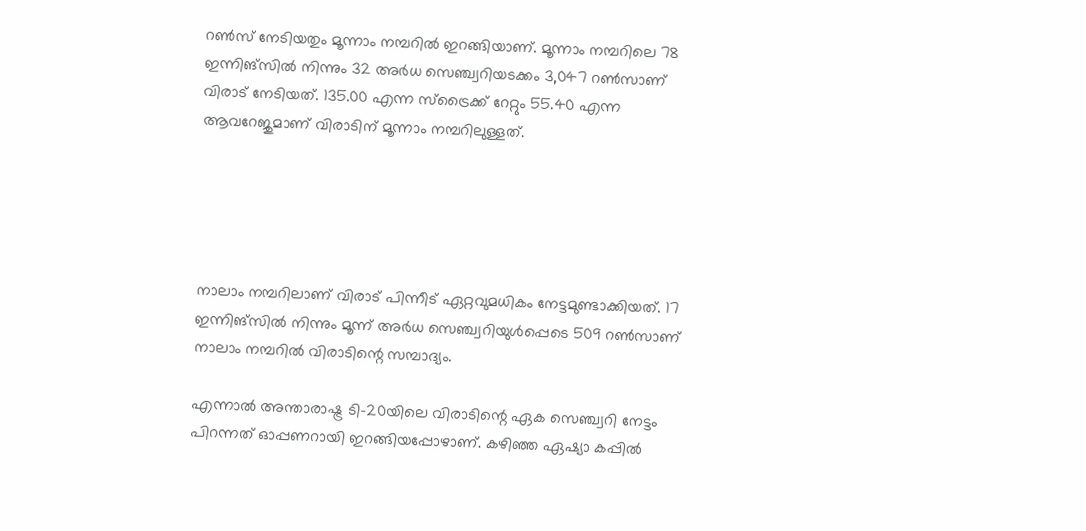റണ്‍സ് നേടിയതും മൂന്നാം നമ്പറില്‍ ഇറങ്ങിയാണ്. മൂന്നാം നമ്പറിലെ 78 ഇന്നിങ്‌സില്‍ നിന്നും 32 അര്‍ധ സെഞ്ച്വറിയടക്കം 3,047 റണ്‍സാണ് വിരാട് നേടിയത്. 135.00 എന്ന സ്‌ട്രൈക്ക് റേറ്റും 55.40 എന്ന ആവറേജുമാണ് വിരാടിന് മൂന്നാം നമ്പറിലുള്ളത്.





നാലാം നമ്പറിലാണ് വിരാട് പിന്നീട് ഏറ്റവുമധികം നേട്ടമുണ്ടാക്കിയത്. 17 ഇന്നിങ്‌സില്‍ നിന്നും മൂന്ന് അര്‍ധ സെഞ്ച്വറിയുള്‍പ്പെടെ 509 റണ്‍സാണ് നാലാം നമ്പറില്‍ വിരാടിന്റെ സമ്പാദ്യം.

എന്നാല്‍ അന്താരാഷ്ട്ര ടി-20യിലെ വിരാടിന്റെ ഏക സെഞ്ച്വറി നേട്ടം പിറന്നത് ഓപ്പണറായി ഇറങ്ങിയപ്പോഴാണ്. കഴിഞ്ഞ ഏഷ്യാ കപ്പില്‍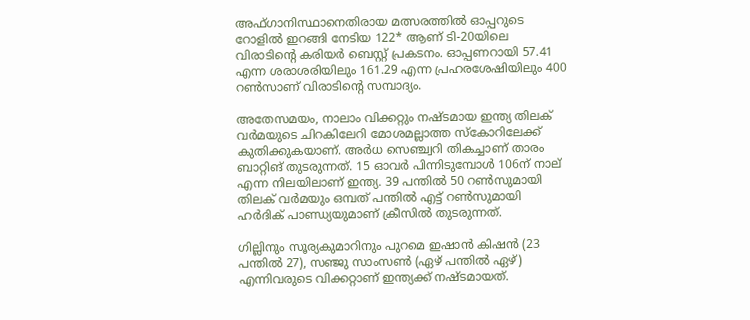അഫ്ഗാനിസ്ഥാനെതിരായ മത്സരത്തില്‍ ഓപ്പറുടെ റോളില്‍ ഇറങ്ങി നേടിയ 122* ആണ് ടി-20യിലെ വിരാടിന്റെ കരിയര്‍ ബെസ്റ്റ് പ്രകടനം. ഓപ്പണറായി 57.41 എന്ന ശരാശരിയിലും 161.29 എന്ന പ്രഹരശേഷിയിലും 400 റണ്‍സാണ് വിരാടിന്റെ സമ്പാദ്യം.

അതേസമയം, നാലാം വിക്കറ്റും നഷ്ടമായ ഇന്ത്യ തിലക് വര്‍മയുടെ ചിറകിലേറി മോശമല്ലാത്ത സ്‌കോറിലേക്ക് കുതിക്കുകയാണ്. അര്‍ധ സെഞ്ച്വറി തികച്ചാണ് താരം ബാറ്റിങ് തുടരുന്നത്. 15 ഓവര്‍ പിന്നിടുമ്പോള്‍ 106ന് നാല് എന്ന നിലയിലാണ് ഇന്ത്യ. 39 പന്തില്‍ 50 റണ്‍സുമായി തിലക് വര്‍മയും ഒമ്പത് പന്തില്‍ എട്ട് റണ്‍സുമായി ഹര്‍ദിക് പാണ്ഡ്യയുമാണ് ക്രീസില്‍ തുടരുന്നത്.

ഗില്ലിനും സൂര്യകുമാറിനും പുറമെ ഇഷാന്‍ കിഷന്‍ (23 പന്തില്‍ 27), സഞ്ജു സാംസണ്‍ (ഏഴ് പന്തില്‍ ഏഴ്) എന്നിവരുടെ വിക്കറ്റാണ് ഇന്ത്യക്ക് നഷ്ടമായത്.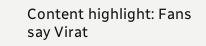Content highlight: Fans say Virat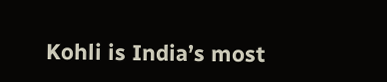Kohli is India’s most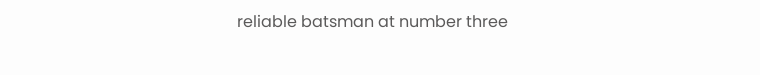reliable batsman at number three